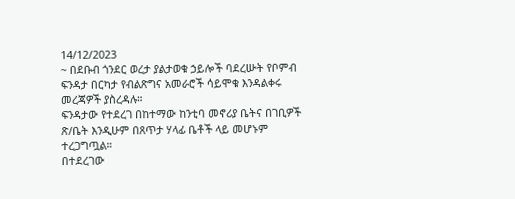14/12/2023
~ በደቡብ ጎንደር ወረታ ያልታወቁ ኃይሎች ባደረሡት የቦምብ ፍንዳታ በርካታ የብልጽግና አመራሮች ሳይሞቁ እንዳልቀሩ መረጃዎች ያስረዳሉ።
ፍንዳታው የተደረገ በከተማው ከንቲባ መኖሪያ ቤትና በገቢዎች ጽ/ቤት እንዲሁም በጸጥታ ሃላፊ ቤቶች ላይ መሆኑም ተረጋግጧል።
በተደረገው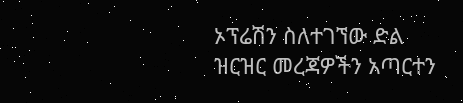ኦፕሬሽን ስለተገኘው ድል ዝርዝር መረጃዎችን አጣርተን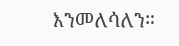እንመለሳለን።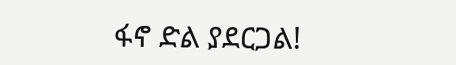ፋኖ ድል ያደርጋል!